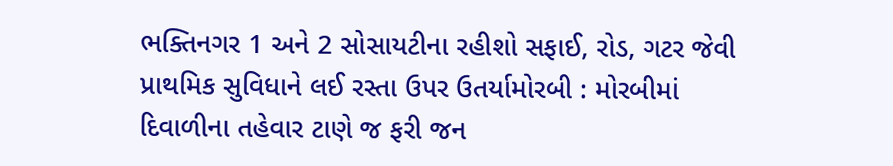ભક્તિનગર 1 અને 2 સોસાયટીના રહીશો સફાઈ, રોડ, ગટર જેવી પ્રાથમિક સુવિધાને લઈ રસ્તા ઉપર ઉતર્યામોરબી : મોરબીમાં દિવાળીના તહેવાર ટાણે જ ફરી જન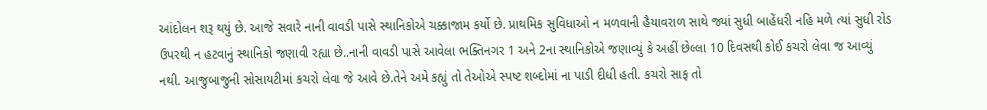આંદોલન શરૂ થયું છે. આજે સવારે નાની વાવડી પાસે સ્થાનિકોએ ચક્કાજામ કર્યો છે. પ્રાથમિક સુવિધાઓ ન મળવાની હૈયાવરાળ સાથે જ્યાં સુધી બાહેંધરી નહિ મળે ત્યાં સુધી રોડ ઉપરથી ન હટવાનું સ્થાનિકો જણાવી રહ્યા છે..નાની વાવડી પાસે આવેલા ભક્તિનગર 1 અને 2ના સ્થાનિકોએ જણાવ્યું કે અહીં છેલ્લા 10 દિવસથી કોઈ કચરો લેવા જ આવ્યું નથી. આજુબાજુની સોસાયટીમાં કચરો લેવા જે આવે છે.તેને અમે કહ્યું તો તેઓએ સ્પષ્ટ શબ્દોમાં ના પાડી દીધી હતી. કચરો સાફ તો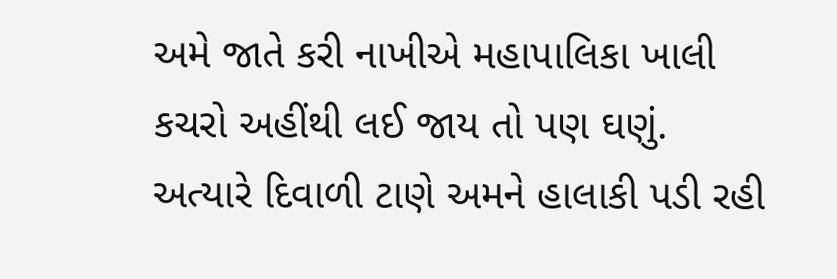અમે જાતે કરી નાખીએ મહાપાલિકા ખાલી કચરો અહીંથી લઈ જાય તો પણ ઘણું. અત્યારે દિવાળી ટાણે અમને હાલાકી પડી રહી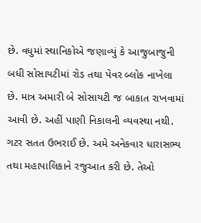છે. વધુમાં સ્થાનિકોએ જણાવ્યું કે આજુબાજુની બધી સોસાયટીમાં રોડ તથા પેવર બ્લોક નાખેલા છે. માત્ર અમારી બે સોસાયટી જ બાકાત રાખવામાં આવી છે. અહીં પાણી નિકાલની વ્યવસ્થા નથી. ગટર સતત ઉભરાઈ છે. અમે અનેકવાર ધારાસભ્ય તથા મહાપાલિકાને રજુઆત કરી છે. તેઓ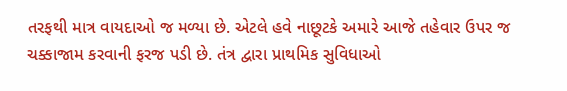તરફથી માત્ર વાયદાઓ જ મળ્યા છે. એટલે હવે નાછૂટકે અમારે આજે તહેવાર ઉપર જ ચક્કાજામ કરવાની ફરજ પડી છે. તંત્ર દ્વારા પ્રાથમિક સુવિધાઓ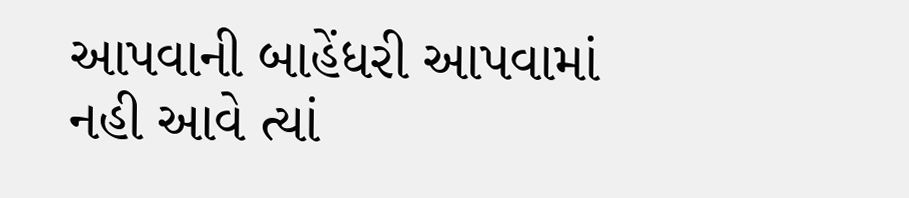આપવાની બાહેંધરી આપવામાં નહી આવે ત્યાં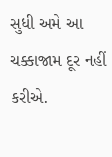સુધી અમે આ ચક્કાજામ દૂર નહીં કરીએ.